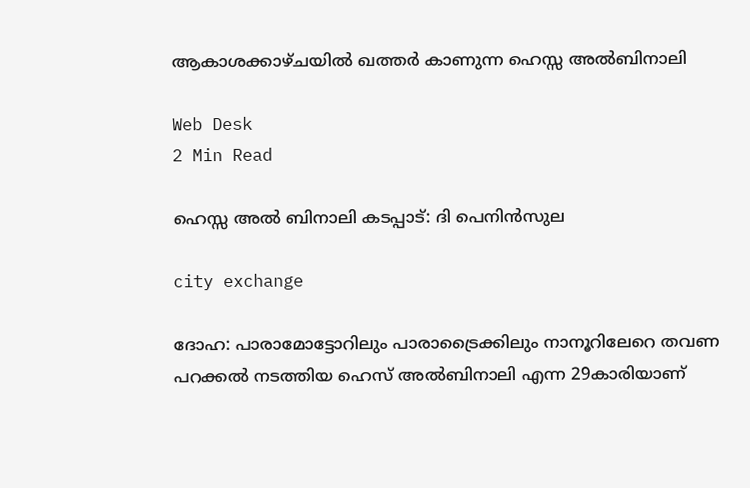ആകാശക്കാഴ്ചയില്‍ ഖത്തര്‍ കാണുന്ന ഹെസ്സ അല്‍ബിനാലി

Web Desk
2 Min Read

ഹെസ്സ അല്‍ ബിനാലി കടപ്പാട്: ദി പെനിന്‍സുല

city exchange

ദോഹ: പാരാമോട്ടോറിലും പാരാട്രൈക്കിലും നാനൂറിലേറെ തവണ പറക്കല്‍ നടത്തിയ ഹെസ് അല്‍ബിനാലി എന്ന 29കാരിയാണ്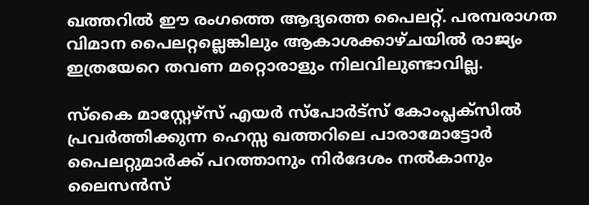ഖത്തറില്‍ ഈ രംഗത്തെ ആദ്യത്തെ പൈലറ്റ്. പരമ്പരാഗത വിമാന പൈലറ്റല്ലെങ്കിലും ആകാശക്കാഴ്ചയില്‍ രാജ്യം ഇത്രയേറെ തവണ മറ്റൊരാളും നിലവിലുണ്ടാവില്ല.

സ്‌കൈ മാസ്റ്റേഴ്സ് എയര്‍ സ്പോര്‍ട്സ് കോംപ്ലക്സില്‍ പ്രവര്‍ത്തിക്കുന്ന ഹെസ്സ ഖത്തറിലെ പാരാമോട്ടോര്‍ പൈലറ്റുമാര്‍ക്ക് പറത്താനും നിര്‍ദേശം നല്‍കാനും ലൈസന്‍സ്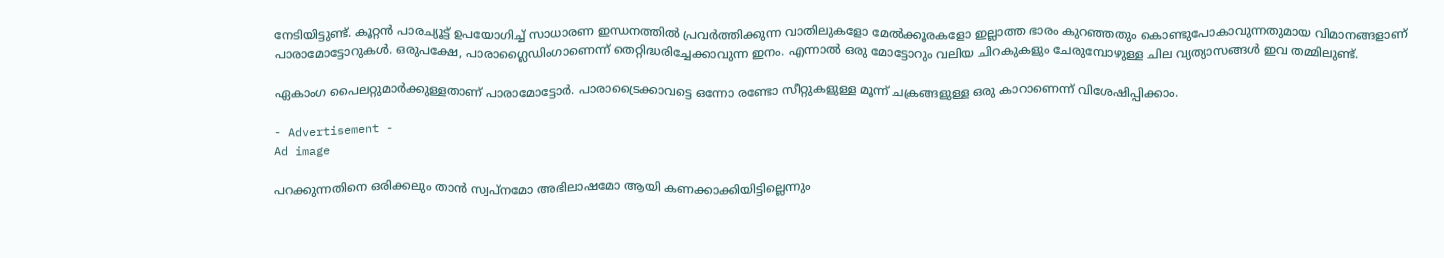നേടിയിട്ടുണ്ട്. കൂറ്റന്‍ പാരച്യൂട്ട് ഉപയോഗിച്ച് സാധാരണ ഇന്ധനത്തില്‍ പ്രവര്‍ത്തിക്കുന്ന വാതിലുകളോ മേല്‍ക്കൂരകളോ ഇല്ലാത്ത ഭാരം കുറഞ്ഞതും കൊണ്ടുപോകാവുന്നതുമായ വിമാനങ്ങളാണ് പാരാമോട്ടോറുകള്‍. ഒരുപക്ഷേ, പാരാഗ്ലൈഡിംഗാണെന്ന് തെറ്റിദ്ധരിച്ചേക്കാവുന്ന ഇനം. എന്നാല്‍ ഒരു മോട്ടോറും വലിയ ചിറകുകളും ചേരുമ്പോഴുള്ള ചില വ്യത്യാസങ്ങള്‍ ഇവ തമ്മിലുണ്ട്.

ഏകാംഗ പൈലറ്റുമാര്‍ക്കുള്ളതാണ് പാരാമോട്ടോര്‍. പാരാട്രൈക്കാവട്ടെ ഒന്നോ രണ്ടോ സീറ്റുകളുള്ള മൂന്ന് ചക്രങ്ങളുള്ള ഒരു കാറാണെന്ന് വിശേഷിപ്പിക്കാം.

- Advertisement -
Ad image

പറക്കുന്നതിനെ ഒരിക്കലും താന്‍ സ്വപ്നമോ അഭിലാഷമോ ആയി കണക്കാക്കിയിട്ടില്ലെന്നും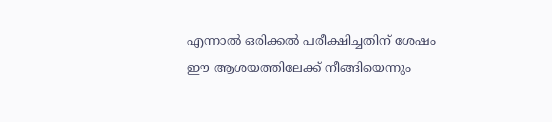എന്നാല്‍ ഒരിക്കല്‍ പരീക്ഷിച്ചതിന് ശേഷം ഈ ആശയത്തിലേക്ക് നീങ്ങിയെന്നും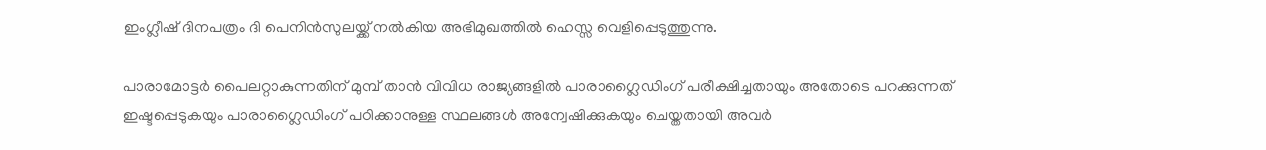ഇംഗ്ലീഷ് ദിനപത്രം ദി പെനിന്‍സുലയ്ക്ക് നല്‍കിയ അഭിമുഖത്തില്‍ ഹെസ്സ വെളിപ്പെടുത്തുന്നു.

പാരാമോട്ടര്‍ പൈലറ്റാകുന്നതിന് മുമ്പ് താന്‍ വിവിധ രാജ്യങ്ങളില്‍ പാരാഗ്ലൈഡിംഗ് പരീക്ഷിച്ചതായും അതോടെ പറക്കുന്നത് ഇഷ്ടപ്പെടുകയും പാരാഗ്ലൈഡിംഗ് പഠിക്കാനുള്ള സ്ഥലങ്ങള്‍ അന്വേഷിക്കുകയും ചെയ്തതായി അവര്‍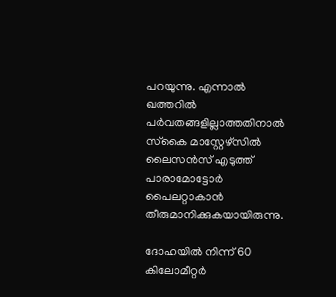പറയുന്നു. എന്നാല്‍ ഖത്തറില്‍ പര്‍വതങ്ങളില്ലാത്തതിനാല്‍ സ്‌കൈ മാസ്റ്റേഴ്‌സില്‍ ലൈസന്‍സ് എടുത്ത് പാരാമോട്ടോര്‍ പൈലറ്റാകാന്‍ തീരുമാനിക്കുകയായിരുന്നു.

ദോഹയില്‍ നിന്ന് 60 കിലോമീറ്റര്‍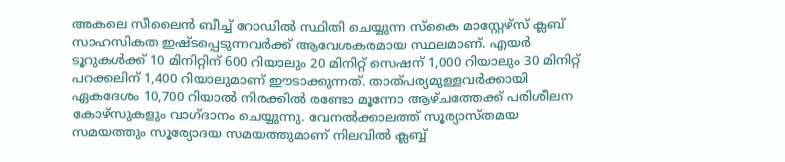അകലെ സീലൈന്‍ ബീച്ച് റോഡില്‍ സ്ഥിതി ചെയ്യുന്ന സ്‌കൈ മാസ്റ്റേഴ്‌സ് ക്ലബ് സാഹസികത ഇഷ്ടപ്പെടുന്നവര്‍ക്ക് ആവേശകരമായ സ്ഥലമാണ്. എയര്‍ ടൂറുകള്‍ക്ക് 10 മിനിറ്റിന് 600 റിയാലും 20 മിനിറ്റ് സെഷന് 1,000 റിയാലും 30 മിനിറ്റ് പറക്കലിന് 1,400 റിയാലുമാണ് ഈടാക്കുന്നത്. താത്പര്യമുള്ളവര്‍ക്കായി ഏകദേശം 10,700 റിയാല്‍ നിരക്കില്‍ രണ്ടോ മൂന്നോ ആഴ്ചത്തേക്ക് പരിശീലന കോഴ്സുകളും വാഗ്ദാനം ചെയ്യുന്നു. വേനല്‍ക്കാലത്ത് സൂര്യാസ്തമയ സമയത്തും സൂര്യോദയ സമയത്തുമാണ് നിലവില്‍ ക്ലബ്ബ്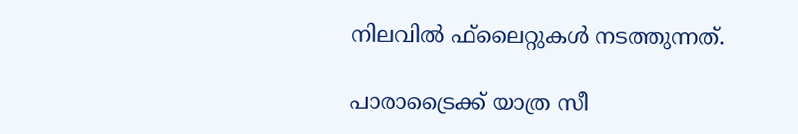നിലവില്‍ ഫ്‌ലൈറ്റുകള്‍ നടത്തുന്നത്.

പാരാട്രൈക്ക് യാത്ര സീ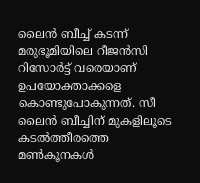ലൈന്‍ ബീച്ച് കടന്ന് മരുഭൂമിയിലെ റീജന്‍സി റിസോര്‍ട്ട് വരെയാണ് ഉപയോക്താക്കളെ കൊണ്ടുപോകുന്നത്. സീ ലൈന്‍ ബീച്ചിന് മുകളിലൂടെ കടല്‍ത്തീരത്തെ മണ്‍കൂനകള്‍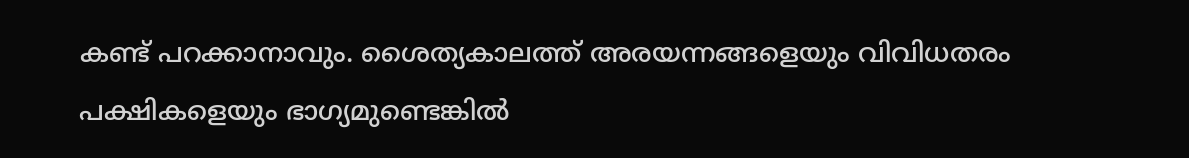കണ്ട് പറക്കാനാവും. ശൈത്യകാലത്ത് അരയന്നങ്ങളെയും വിവിധതരം പക്ഷികളെയും ഭാഗ്യമുണ്ടെങ്കില്‍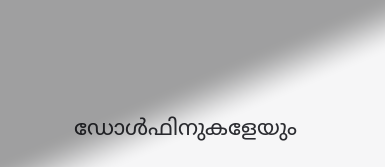ഡോള്‍ഫിനുകളേയും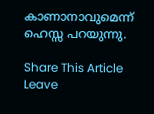കാണാനാവുമെന്ന് ഹെസ്സ പറയുന്നു.

Share This Article
Leave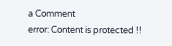a Comment
error: Content is protected !!